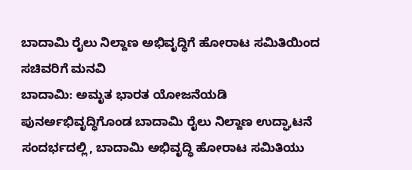ಬಾದಾಮಿ ರೈಲು ನಿಲ್ದಾಣ ಅಭಿವೃದ್ಧಿಗೆ ಹೋರಾಟ ಸಮಿತಿಯಿಂದ ಸಚಿವರಿಗೆ ಮನವಿ
ಬಾದಾಮಿ: ಅಮೃತ ಭಾರತ ಯೋಜನೆಯಡಿ ಪುನರ್ಅಭಿವೃದ್ಧಿಗೊಂಡ ಬಾದಾಮಿ ರೈಲು ನಿಲ್ದಾಣ ಉದ್ಘಾಟನೆ ಸಂದರ್ಭದಲ್ಲಿ, ಬಾದಾಮಿ ಅಭಿವೃದ್ಧಿ ಹೋರಾಟ ಸಮಿತಿಯು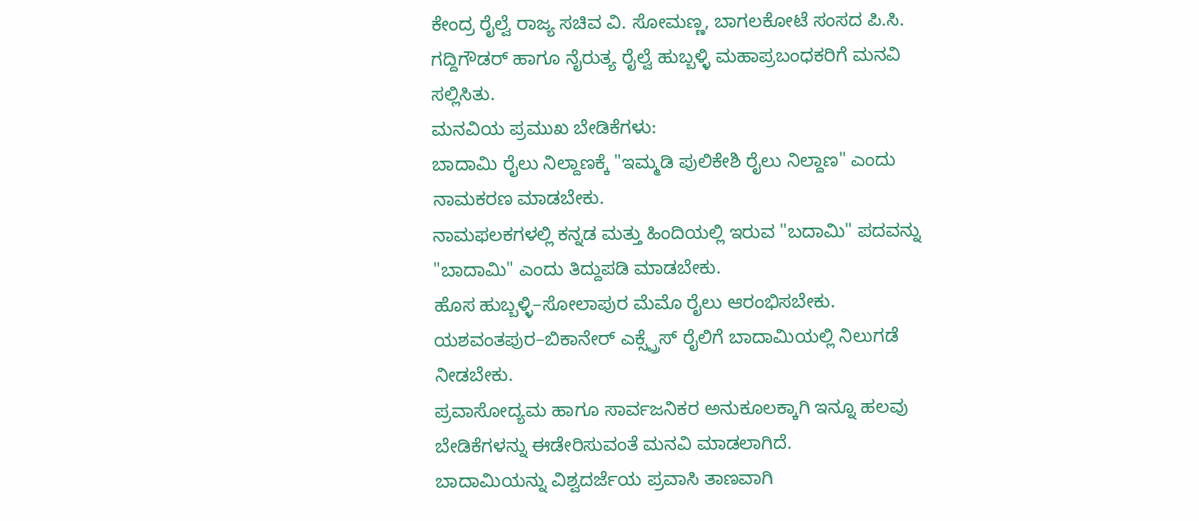ಕೇಂದ್ರ ರೈಲ್ವೆ ರಾಜ್ಯ ಸಚಿವ ವಿ. ಸೋಮಣ್ಣ, ಬಾಗಲಕೋಟೆ ಸಂಸದ ಪಿ.ಸಿ. ಗದ್ದಿಗೌಡರ್ ಹಾಗೂ ನೈರುತ್ಯ ರೈಲ್ವೆ ಹುಬ್ಬಳ್ಳಿ ಮಹಾಪ್ರಬಂಧಕರಿಗೆ ಮನವಿ ಸಲ್ಲಿಸಿತು.
ಮನವಿಯ ಪ್ರಮುಖ ಬೇಡಿಕೆಗಳು:
ಬಾದಾಮಿ ರೈಲು ನಿಲ್ದಾಣಕ್ಕೆ "ಇಮ್ಮಡಿ ಪುಲಿಕೇಶಿ ರೈಲು ನಿಲ್ದಾಣ" ಎಂದು ನಾಮಕರಣ ಮಾಡಬೇಕು.
ನಾಮಫಲಕಗಳಲ್ಲಿ ಕನ್ನಡ ಮತ್ತು ಹಿಂದಿಯಲ್ಲಿ ಇರುವ "ಬದಾಮಿ" ಪದವನ್ನು "ಬಾದಾಮಿ" ಎಂದು ತಿದ್ದುಪಡಿ ಮಾಡಬೇಕು.
ಹೊಸ ಹುಬ್ಬಳ್ಳಿ–ಸೋಲಾಪುರ ಮೆಮೊ ರೈಲು ಆರಂಭಿಸಬೇಕು.
ಯಶವಂತಪುರ–ಬಿಕಾನೇರ್ ಎಕ್ಸ್ಪ್ರೆಸ್ ರೈಲಿಗೆ ಬಾದಾಮಿಯಲ್ಲಿ ನಿಲುಗಡೆ ನೀಡಬೇಕು.
ಪ್ರವಾಸೋದ್ಯಮ ಹಾಗೂ ಸಾರ್ವಜನಿಕರ ಅನುಕೂಲಕ್ಕಾಗಿ ಇನ್ನೂ ಹಲವು ಬೇಡಿಕೆಗಳನ್ನು ಈಡೇರಿಸುವಂತೆ ಮನವಿ ಮಾಡಲಾಗಿದೆ.
ಬಾದಾಮಿಯನ್ನು ವಿಶ್ವದರ್ಜೆಯ ಪ್ರವಾಸಿ ತಾಣವಾಗಿ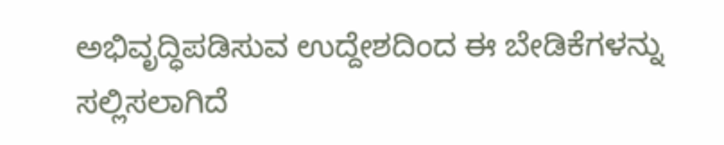ಅಭಿವೃದ್ಧಿಪಡಿಸುವ ಉದ್ದೇಶದಿಂದ ಈ ಬೇಡಿಕೆಗಳನ್ನು ಸಲ್ಲಿಸಲಾಗಿದೆ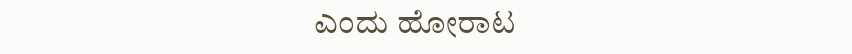ಎಂದು ಹೋರಾಟ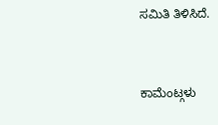ಸಮಿತಿ ತಿಳಿಸಿದೆ.


ಕಾಮೆಂಟ್ಗಳು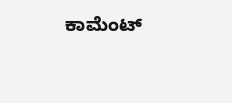ಕಾಮೆಂಟ್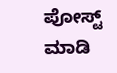ಪೋಸ್ಟ್ ಮಾಡಿ